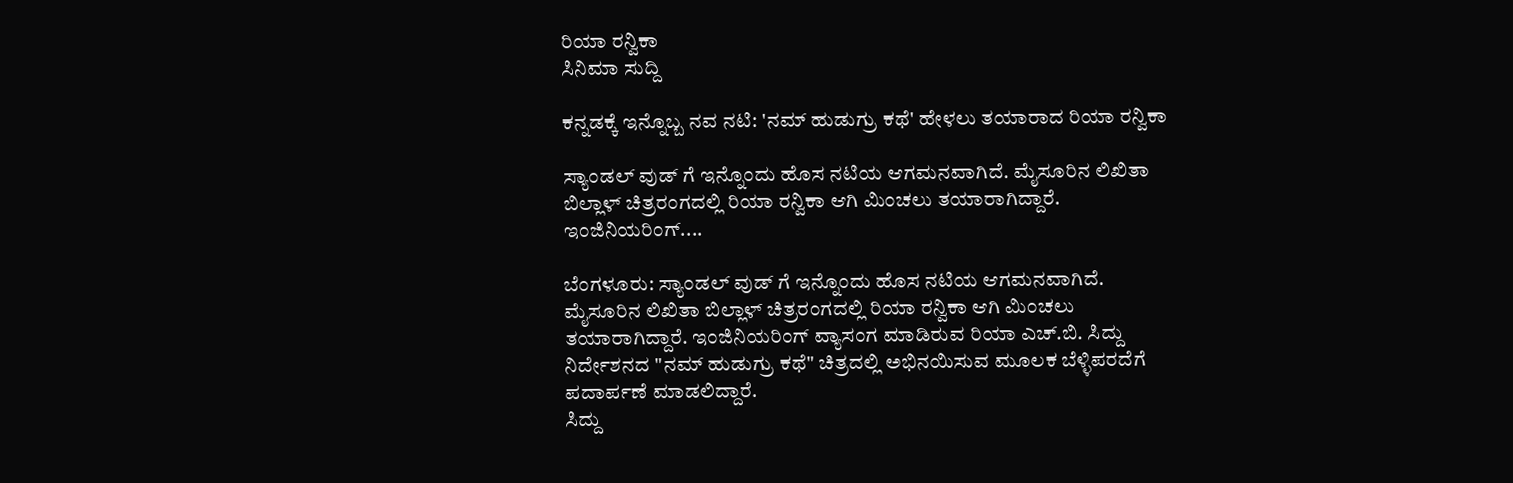ರಿಯಾ ರನ್ವಿಕಾ
ಸಿನಿಮಾ ಸುದ್ದಿ

ಕನ್ನಡಕ್ಕೆ ಇನ್ನೊಬ್ಬ ನವ ನಟಿ: 'ನಮ್ ಹುಡುಗ್ರು ಕಥೆ' ಹೇಳಲು ತಯಾರಾದ ರಿಯಾ ರನ್ವಿಕಾ

ಸ್ಯಾಂಡಲ್ ವುಡ್ ಗೆ ಇನ್ನೊಂದು ಹೊಸ ನಟಿಯ ಆಗಮನವಾಗಿದೆ. ಮೈಸೂರಿನ ಲಿಖಿತಾ ಬಿಲ್ಲಾಳ್ ಚಿತ್ರರಂಗದಲ್ಲಿ ರಿಯಾ ರನ್ವಿಕಾ ಆಗಿ ಮಿಂಚಲು ತಯಾರಾಗಿದ್ದಾರೆ. ಇಂಜಿನಿಯರಿಂಗ್....

ಬೆಂಗಳೂರು: ಸ್ಯಾಂಡಲ್ ವುಡ್ ಗೆ ಇನ್ನೊಂದು ಹೊಸ ನಟಿಯ ಆಗಮನವಾಗಿದೆ. ಮೈಸೂರಿನ ಲಿಖಿತಾ ಬಿಲ್ಲಾಳ್ ಚಿತ್ರರಂಗದಲ್ಲಿ ರಿಯಾ ರನ್ವಿಕಾ ಆಗಿ ಮಿಂಚಲು ತಯಾರಾಗಿದ್ದಾರೆ. ಇಂಜಿನಿಯರಿಂಗ್ ವ್ಯಾಸಂಗ ಮಾಡಿರುವ ರಿಯಾ ಎಚ್.ಬಿ. ಸಿದ್ದು  ನಿರ್ದೇಶನದ "ನಮ್ ಹುಡುಗ್ರು ಕಥೆ" ಚಿತ್ರದಲ್ಲಿ ಅಭಿನಯಿಸುವ ಮೂಲಕ ಬೆಳ್ಳಿಪರದೆಗೆ ಪದಾರ್ಪಣೆ ಮಾಡಲಿದ್ದಾರೆ.
ಸಿದ್ದು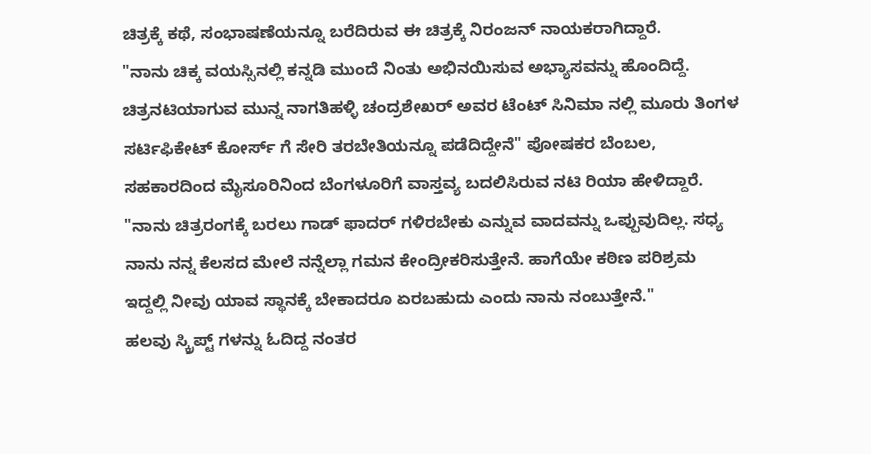ಚಿತ್ರಕ್ಕೆ ಕಥೆ, ಸಂಭಾಷಣೆಯನ್ನೂ ಬರೆದಿರುವ ಈ ಚಿತ್ರಕ್ಕೆ ನಿರಂಜನ್ ನಾಯಕರಾಗಿದ್ದಾರೆ.
"ನಾನು ಚಿಕ್ಕ ವಯಸ್ಸಿನಲ್ಲಿ ಕನ್ನಡಿ ಮುಂದೆ ನಿಂತು ಅಭಿನಯಿಸುವ ಅಭ್ಯಾಸವನ್ನು ಹೊಂದಿದ್ದೆ. ಚಿತ್ರನಟಿಯಾಗುವ ಮುನ್ನ ನಾಗತಿಹಳ್ಳಿ ಚಂದ್ರಶೇಖರ್ ಅವರ ಟೆಂಟ್ ಸಿನಿಮಾ ನಲ್ಲಿ ಮೂರು ತಿಂಗಳ ಸರ್ಟಿಫಿಕೇಟ್ ಕೋರ್ಸ್ ಗೆ ಸೇರಿ ತರಬೇತಿಯನ್ನೂ ಪಡೆದಿದ್ದೇನೆ" ಪೋಷಕರ ಬೆಂಬಲ, ಸಹಕಾರದಿಂದ ಮೈಸೂರಿನಿಂದ ಬೆಂಗಳೂರಿಗೆ ವಾಸ್ತವ್ಯ ಬದಲಿಸಿರುವ ನಟಿ ರಿಯಾ ಹೇಳಿದ್ದಾರೆ.
"ನಾನು ಚಿತ್ರರಂಗಕ್ಕೆ ಬರಲು ಗಾಡ್ ಫಾದರ್ ಗಳಿರಬೇಕು ಎನ್ನುವ ವಾದವನ್ನು ಒಪ್ಪುವುದಿಲ್ಲ. ಸಧ್ಯ ನಾನು ನನ್ನ ಕೆಲಸದ ಮೇಲೆ ನನ್ನೆಲ್ಲಾ ಗಮನ ಕೇಂದ್ರೀಕರಿಸುತ್ತೇನೆ. ಹಾಗೆಯೇ ಕಠಿಣ ಪರಿಶ್ರಮ ಇದ್ದಲ್ಲಿ ನೀವು ಯಾವ ಸ್ಥಾನಕ್ಕೆ ಬೇಕಾದರೂ ಏರಬಹುದು ಎಂದು ನಾನು ನಂಬುತ್ತೇನೆ."
ಹಲವು ಸ್ಕ್ರಿಪ್ಟ್ ಗಳನ್ನು ಓದಿದ್ದ ನಂತರ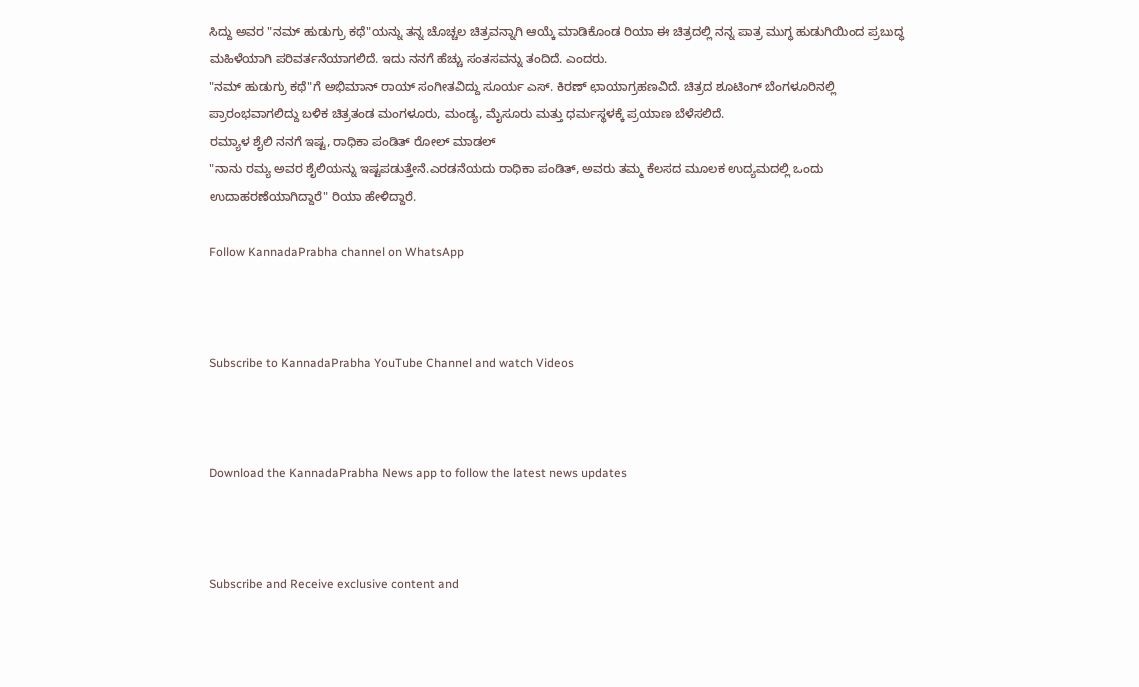ಸಿದ್ದು ಅವರ "ನಮ್ ಹುಡುಗ್ರು ಕಥೆ"ಯನ್ನು ತನ್ನ ಚೊಚ್ಚಲ ಚಿತ್ರವನ್ನಾಗಿ ಆಯ್ಕೆ ಮಾಡಿಕೊಂಡ ರಿಯಾ ಈ ಚಿತ್ರದಲ್ಲಿ ನನ್ನ ಪಾತ್ರ ಮುಗ್ಧ ಹುಡುಗಿಯಿಂದ ಪ್ರಬುದ್ಧ ಮಹಿಳೆಯಾಗಿ ಪರಿವರ್ತನೆಯಾಗಲಿದೆ. ಇದು ನನಗೆ ಹೆಚ್ಚು ಸಂತಸವನ್ನು ತಂದಿದೆ. ಎಂದರು.
"ನಮ್ ಹುಡುಗ್ರು ಕಥೆ"ಗೆ ಅಭಿಮಾನ್ ರಾಯ್ ಸಂಗೀತವಿದ್ದು ಸೂರ್ಯ ಎಸ್. ಕಿರಣ್ ಛಾಯಾಗ್ರಹಣವಿದೆ. ಚಿತ್ರದ ಶೂಟಿಂಗ್ ಬೆಂಗಳೂರಿನಲ್ಲಿ ಪ್ರಾರಂಭವಾಗಲಿದ್ದು ಬಳಿಕ ಚಿತ್ರತಂಡ ಮಂಗಳೂರು, ಮಂಡ್ಯ, ಮೈಸೂರು ಮತ್ತು ಧರ್ಮಸ್ಥಳಕ್ಕೆ ಪ್ರಯಾಣ ಬೆಳೆಸಲಿದೆ.
ರಮ್ಯಾಳ ಶೈಲಿ ನನಗೆ ಇಷ್ಟ, ರಾಧಿಕಾ ಪಂಡಿತ್ ರೋಲ್ ಮಾಡಲ್
"ನಾನು ರಮ್ಯ ಅವರ ಶೈಲಿಯನ್ನು ಇಷ್ಟಪಡುತ್ತೇನೆ.ಎರಡನೆಯದು ರಾಧಿಕಾ ಪಂಡಿತ್, ಅವರು ತಮ್ಮ ಕೆಲಸದ ಮೂಲಕ ಉದ್ಯಮದಲ್ಲಿ ಒಂದು ಉದಾಹರಣೆಯಾಗಿದ್ದಾರೆ" ರಿಯಾ ಹೇಳಿದ್ದಾರೆ.

Follow KannadaPrabha channel on WhatsApp



Subscribe to KannadaPrabha YouTube Channel and watch Videos



Download the KannadaPrabha News app to follow the latest news updates



Subscribe and Receive exclusive content and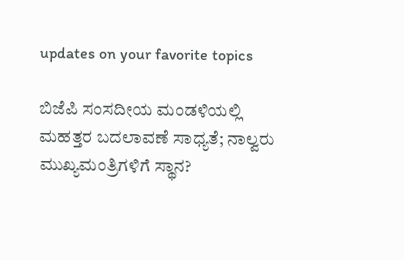updates on your favorite topics

ಬಿಜೆಪಿ ಸಂಸದೀಯ ಮಂಡಳಿಯಲ್ಲಿ ಮಹತ್ತರ ಬದಲಾವಣೆ ಸಾಧ್ಯತೆ; ನಾಲ್ವರು ಮುಖ್ಯಮಂತ್ರಿಗಳಿಗೆ ಸ್ಥಾನ?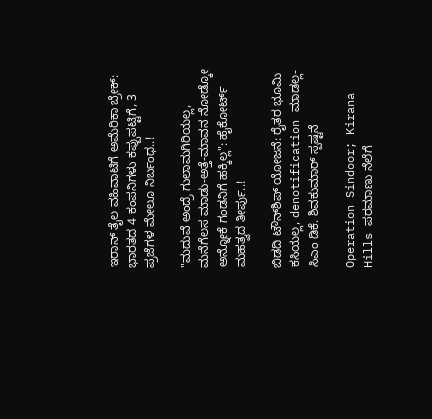ಇರಾನ್‌ ತೈಲ ವಹಿವಾಟಿಗೆ ಅಮೆರಿಕಾ ಬ್ರೇಕ್: ಭಾರತದ 4 ಕಂಪನಿಗಳು ಕಪ್ಪುಪಟ್ಟಿಗೆ, 3 ಪ್ರಜೆಗಳ ಮೇಲೂ ನಿರ್ಬಂಧ..!

"ಮದುವೆ ಅಂದ್ರೆ ಗುಲಾಮಗಿರಿಯಲ್ಲ, ಮನೆಗೆಲಸ ಮಾಡು-ಅತ್ತೆ-ಮಾವನ ನೋಡ್ಕೋ ಅನ್ನೋಕೆ ಗಂಡನಿಗೆ ಹಕ್ಕಿಲ್ಲ": ಹೈಕೋರ್ಟ್ ಮಹತ್ವದ ತೀರ್ಪು..!

ಬಿಡದಿ ಟೌನ್‌ಶಿಪ್‌ ಯೋಜನೆ: ರೈತರ ಭೂಮಿ ಕಸಿಯಲ್ಲ, denotification ಮಾಡಲ್ಲ- ಸಿಎಂ ಡಿಕೆ. ಶಿವಕುಮಾರ್ ಸ್ಪಷ್ಟನೆ

Operation Sindoor; Kirana Hills ಪರಮಾಣು ನೆಲೆಗೆ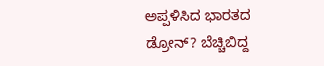ಅಪ್ಪಳಿಸಿದ ಭಾರತದ ಡ್ರೋನ್? ಬೆಚ್ಚಿಬಿದ್ದ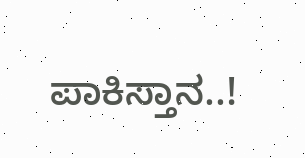ಪಾಕಿಸ್ತಾನ..!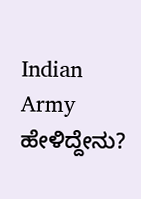Indian Army ಹೇಳಿದ್ದೇನು?